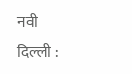नवी दिल्ली :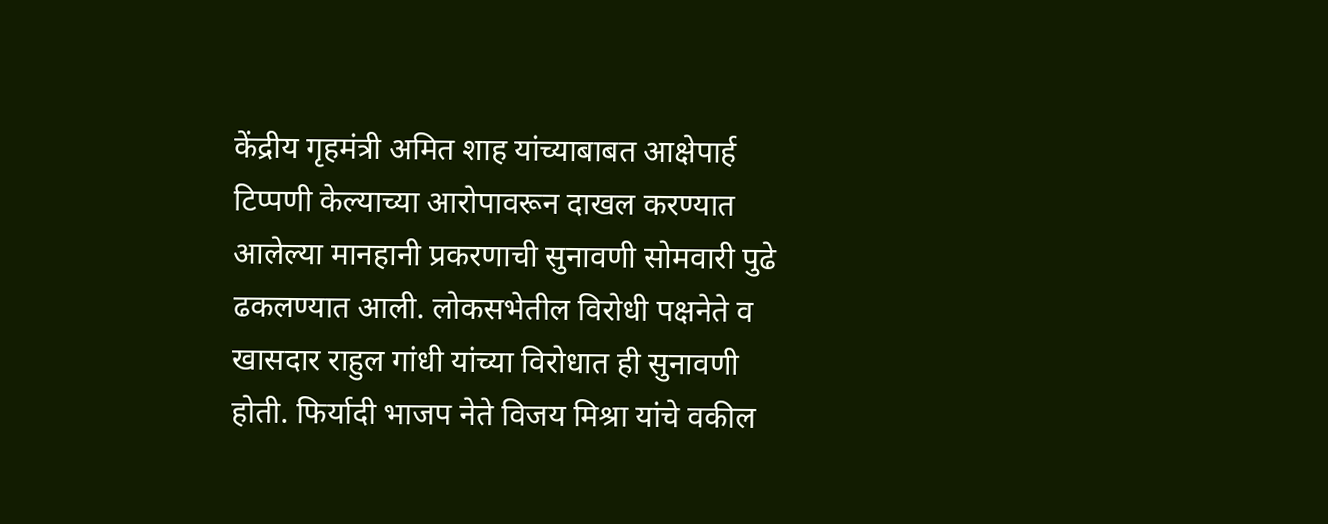केंद्रीय गृहमंत्री अमित शाह यांच्याबाबत आक्षेपार्ह टिप्पणी केल्याच्या आरोपावरून दाखल करण्यात आलेल्या मानहानी प्रकरणाची सुनावणी सोमवारी पुढे ढकलण्यात आली. लोकसभेतील विरोधी पक्षनेते व खासदार राहुल गांधी यांच्या विरोधात ही सुनावणी होती. फिर्यादी भाजप नेते विजय मिश्रा यांचे वकील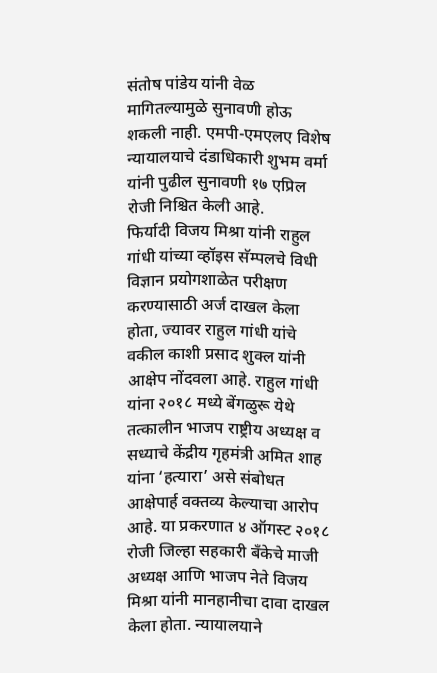संतोष पांडेय यांनी वेळ मागितल्यामुळे सुनावणी होऊ शकली नाही. एमपी-एमएलए विशेष न्यायालयाचे दंडाधिकारी शुभम वर्मा यांनी पुढील सुनावणी १७ एप्रिल रोजी निश्चित केली आहे.
फिर्यादी विजय मिश्रा यांनी राहुल गांधी यांच्या व्हॉइस सॅम्पलचे विधी विज्ञान प्रयोगशाळेत परीक्षण करण्यासाठी अर्ज दाखल केला होता, ज्यावर राहुल गांधी यांचे वकील काशी प्रसाद शुक्ल यांनी आक्षेप नोंदवला आहे. राहुल गांधी यांना २०१८ मध्ये बेंगळुरू येथे तत्कालीन भाजप राष्ट्रीय अध्यक्ष व सध्याचे केंद्रीय गृहमंत्री अमित शाह यांना ‘हत्यारा’ असे संबोधत आक्षेपार्ह वक्तव्य केल्याचा आरोप आहे. या प्रकरणात ४ ऑगस्ट २०१८ रोजी जिल्हा सहकारी बँकेचे माजी अध्यक्ष आणि भाजप नेते विजय मिश्रा यांनी मानहानीचा दावा दाखल केला होता. न्यायालयाने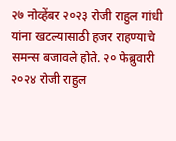२७ नोव्हेंबर २०२३ रोजी राहुल गांधी यांना खटल्यासाठी हजर राहण्याचे समन्स बजावले होते. २० फेब्रुवारी २०२४ रोजी राहुल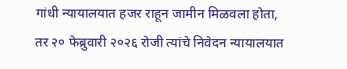गांधी न्यायालयात हजर राहून जामीन मिळवला होता, तर २० फेब्रुवारी २०२६ रोजी त्यांचे निवेदन न्यायालयात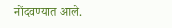नोंदवण्यात आले.